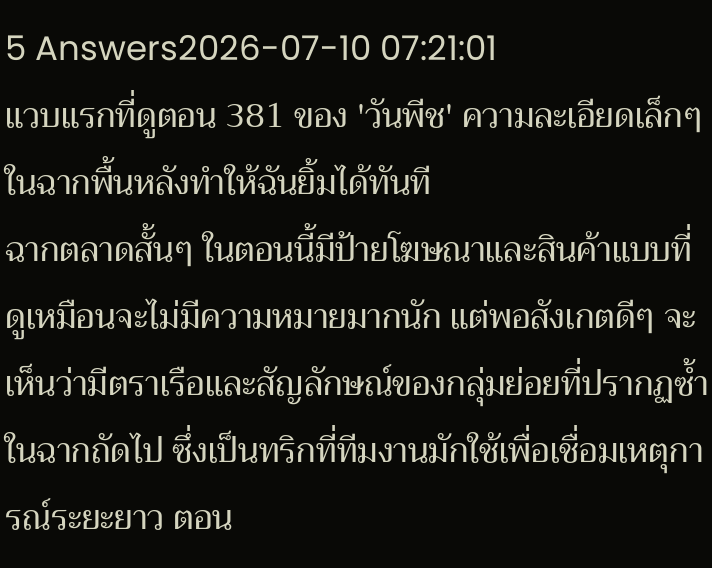5 Answers2026-07-10 07:21:01
แวบแรกที่ดูตอน 381 ของ 'วันพีช' ความละเอียดเล็กๆ ในฉากพื้นหลังทำให้ฉันยิ้มได้ทันที
ฉากตลาดสั้นๆ ในตอนนี้มีป้ายโฆษณาและสินค้าแบบที่ดูเหมือนจะไม่มีความหมายมากนัก แต่พอสังเกตดีๆ จะเห็นว่ามีตราเรือและสัญลักษณ์ของกลุ่มย่อยที่ปรากฏซ้ำในฉากถัดไป ซึ่งเป็นทริกที่ทีมงานมักใช้เพื่อเชื่อมเหตุการณ์ระยะยาว ตอน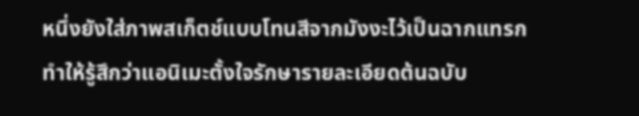หนึ่งยังใส่ภาพสเก็ตช์แบบโทนสีจากมังงะไว้เป็นฉากแทรก ทำให้รู้สึกว่าแอนิเมะตั้งใจรักษารายละเอียดต้นฉบับ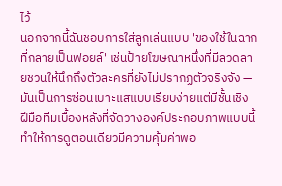ไว้
นอกจากนี้ฉันชอบการใส่ลูกเล่นแบบ 'ของใช้ในฉากที่กลายเป็นฟอยล์' เช่นป้ายโฆษณาหนึ่งที่มีลวดลายชวนให้นึกถึงตัวละครที่ยังไม่ปรากฏตัวจริงจัง — มันเป็นการซ่อนเบาะแสแบบเรียบง่ายแต่มีชั้นเชิง ฝีมือทีมเบื้องหลังที่จัดวางองค์ประกอบภาพแบบนี้ทำให้การดูตอนเดียวมีความคุ้มค่าพอ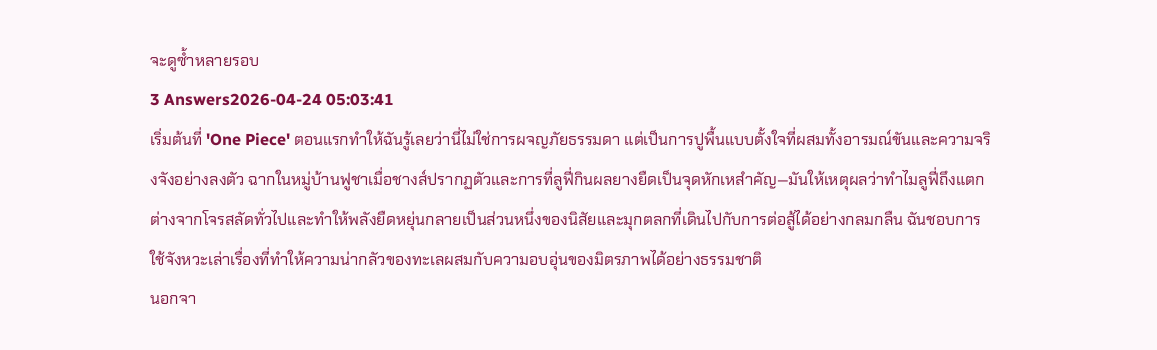จะดูซ้ำหลายรอบ
3 Answers2026-04-24 05:03:41
เริ่มต้นที่ 'One Piece' ตอนแรกทำให้ฉันรู้เลยว่านี่ไม่ใช่การผจญภัยธรรมดา แต่เป็นการปูพื้นแบบตั้งใจที่ผสมทั้งอารมณ์ขันและความจริงจังอย่างลงตัว ฉากในหมู่บ้านฟูชาเมื่อชางส์ปรากฏตัวและการที่ลูฟี่กินผลยางยืดเป็นจุดหักเหสำคัญ—มันให้เหตุผลว่าทำไมลูฟี่ถึงแตกต่างจากโจรสลัดทั่วไปและทำให้พลังยืดหยุ่นกลายเป็นส่วนหนึ่งของนิสัยและมุกตลกที่เดินไปกับการต่อสู้ได้อย่างกลมกลืน ฉันชอบการใช้จังหวะเล่าเรื่องที่ทำให้ความน่ากลัวของทะเลผสมกับความอบอุ่นของมิตรภาพได้อย่างธรรมชาติ
นอกจา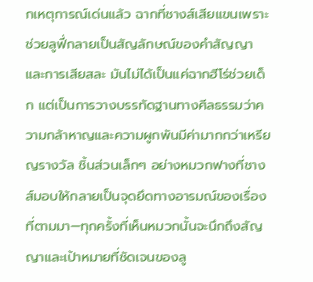กเหตุการณ์เด่นแล้ว ฉากที่ชางส์เสียแขนเพราะช่วยลูฟี่กลายเป็นสัญลักษณ์ของคำสัญญาและการเสียสละ มันไม่ได้เป็นแค่ฉากฮีโร่ช่วยเด็ก แต่เป็นการวางบรรทัดฐานทางศีลธรรมว่าความกล้าหาญและความผูกพันมีค่ามากกว่าเหรียญรางวัล ชิ้นส่วนเล็กๆ อย่างหมวกฟางที่ชางส์มอบให้กลายเป็นจุดยึดทางอารมณ์ของเรื่องที่ตามมา—ทุกครั้งที่เห็นหมวกนั้นจะนึกถึงสัญญาและเป้าหมายที่ชัดเจนของลู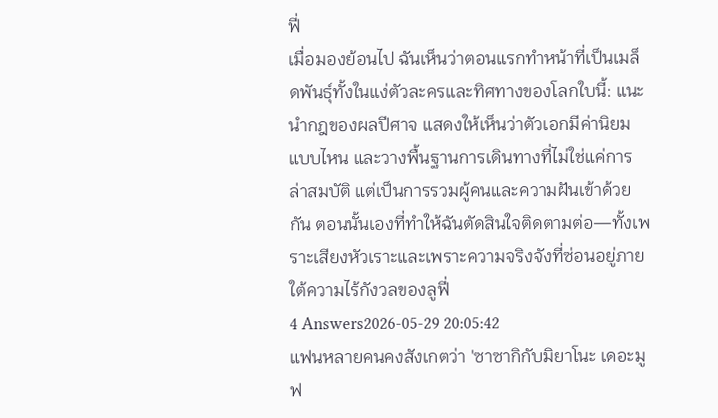ฟี่
เมื่อมองย้อนไป ฉันเห็นว่าตอนแรกทำหน้าที่เป็นเมล็ดพันธุ์ทั้งในแง่ตัวละครและทิศทางของโลกใบนี้: แนะนำกฎของผลปีศาจ แสดงให้เห็นว่าตัวเอกมีค่านิยมแบบไหน และวางพื้นฐานการเดินทางที่ไม่ใช่แค่การล่าสมบัติ แต่เป็นการรวมผู้คนและความฝันเข้าด้วยกัน ตอนนั้นเองที่ทำให้ฉันตัดสินใจติดตามต่อ—ทั้งเพราะเสียงหัวเราะและเพราะความจริงจังที่ซ่อนอยู่ภายใต้ความไร้กังวลของลูฟี่
4 Answers2026-05-29 20:05:42
แฟนหลายคนคงสังเกตว่า 'ซาซากิกับมิยาโนะ เดอะมูฟ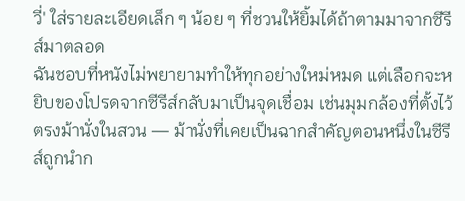วี่' ใส่รายละเอียดเล็ก ๆ น้อย ๆ ที่ชวนให้ยิ้มได้ถ้าตามมาจากซีรีส์มาตลอด
ฉันชอบที่หนังไม่พยายามทำให้ทุกอย่างใหม่หมด แต่เลือกจะหยิบของโปรดจากซีรีส์กลับมาเป็นจุดเชื่อม เช่นมุมกล้องที่ตั้งไว้ตรงม้านั่งในสวน — ม้านั่งที่เคยเป็นฉากสำคัญตอนหนึ่งในซีรีส์ถูกนำก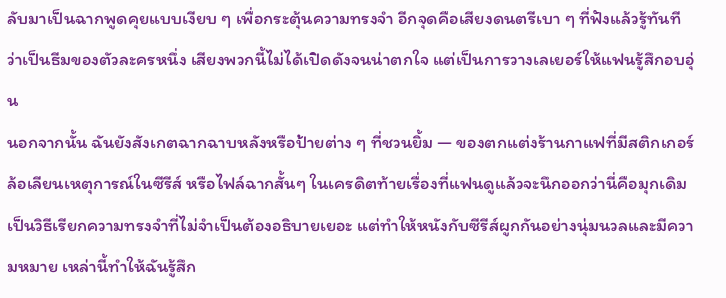ลับมาเป็นฉากพูดคุยแบบเงียบ ๆ เพื่อกระตุ้นความทรงจำ อีกจุดคือเสียงดนตรีเบา ๆ ที่ฟังแล้วรู้ทันทีว่าเป็นธีมของตัวละครหนึ่ง เสียงพวกนี้ไม่ได้เปิดดังจนน่าตกใจ แต่เป็นการวางเลเยอร์ให้แฟนรู้สึกอบอุ่น
นอกจากนั้น ฉันยังสังเกตฉากฉาบหลังหรือป้ายต่าง ๆ ที่ชวนยิ้ม — ของตกแต่งร้านกาแฟที่มีสติกเกอร์ล้อเลียนเหตุการณ์ในซีรีส์ หรือไฟล์ฉากสั้นๆ ในเครดิตท้ายเรื่องที่แฟนดูแล้วจะนึกออกว่านี่คือมุกเดิม เป็นวิธีเรียกความทรงจำที่ไม่จำเป็นต้องอธิบายเยอะ แต่ทำให้หนังกับซีรีส์ผูกกันอย่างนุ่มนวลและมีความหมาย เหล่านี้ทำให้ฉันรู้สึก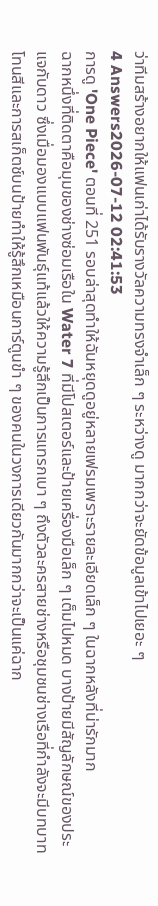ว่าทีมสร้างอยากให้แฟนเก่าได้รับรางวัลความทรงจำเล็ก ๆ ระหว่างดู มากกว่าจะยัดข้อมูลเข้าไปเยอะ ๆ
4 Answers2026-07-12 02:41:53
การดู 'One Piece' ตอนที่ 251 รอบล่าสุดทำให้ฉันหยุดดูอยู่หลายเฟรมเพราะรายละเอียดเล็ก ๆ ในฉากหลังที่น่ารักมาก
ฉากหนึ่งที่ติดตาคือมุมของช่างซ่อมเรือใน Water 7 ที่มีโปสเตอร์และป้ายเครื่องมือเล็ก ๆ เต็มไปหมด บางป้ายมีสัญลักษณ์ของประแจกับดาว ซึ่งเมื่อมองแบบแฟนพันธุ์แท้แล้วให้ความรู้สึกเป็นการแทรกเบา ๆ ถึงตัวละครสายช่างหรือชุมชนช่างเรือที่กำลังจะมีบทบาท โทนสีและการสเก็ตช์บนป้ายทำให้รู้สึกเหมือนการ์ตูนขำ ๆ ของคนในวงการเดียวกันมากกว่าจะเป็นแค่ฉาก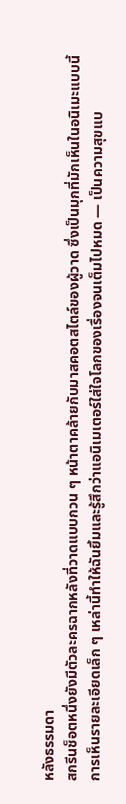หลังธรรมดา
สกรีนช็อตหนึ่งยังมีตัวละครฉากหลังที่วาดแบบกวน ๆ หน้าตาคล้ายกับมาสคอตสไตล์ของผู้วาด ซึ่งเป็นมุกที่มักเห็นในอนิเมะแบบนี้ การเห็นรายละเอียดเล็ก ๆ เหล่านี้ทำให้ฉันยิ้มและรู้สึกว่าแอนิเมเตอร์ใส่ใจโลกของเรื่องจนเต็มไปหมด — เป็นความสุขแบ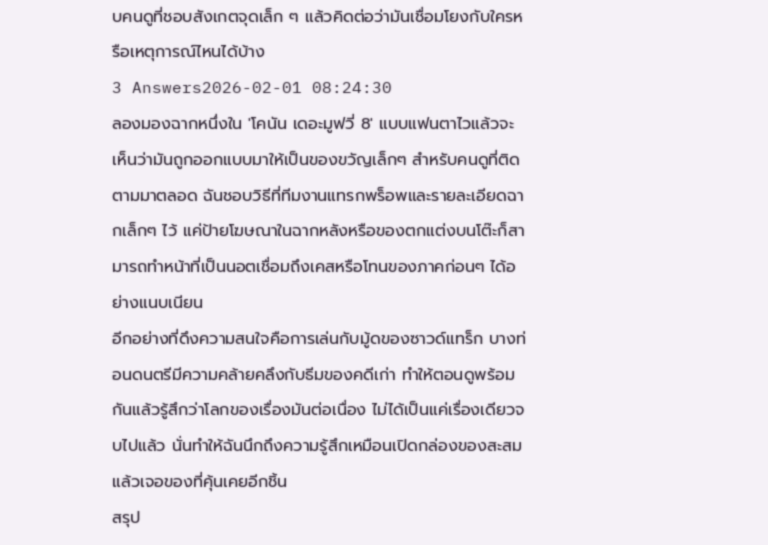บคนดูที่ชอบสังเกตจุดเล็ก ๆ แล้วคิดต่อว่ามันเชื่อมโยงกับใครหรือเหตุการณ์ไหนได้บ้าง
3 Answers2026-02-01 08:24:30
ลองมองฉากหนึ่งใน 'โคนัน เดอะมูฟวี่ 8' แบบแฟนตาไวแล้วจะเห็นว่ามันถูกออกแบบมาให้เป็นของขวัญเล็กๆ สำหรับคนดูที่ติดตามมาตลอด ฉันชอบวิธีที่ทีมงานแทรกพร็อพและรายละเอียดฉากเล็กๆ ไว้ แค่ป้ายโฆษณาในฉากหลังหรือของตกแต่งบนโต๊ะก็สามารถทำหน้าที่เป็นนอตเชื่อมถึงเคสหรือโทนของภาคก่อนๆ ได้อย่างแนบเนียน
อีกอย่างที่ดึงความสนใจคือการเล่นกับมู้ดของซาวด์แทร็ก บางท่อนดนตรีมีความคล้ายคลึงกับธีมของคดีเก่า ทำให้ตอนดูพร้อมกันแล้วรู้สึกว่าโลกของเรื่องมันต่อเนื่อง ไม่ได้เป็นแค่เรื่องเดียวจบไปแล้ว นั่นทำให้ฉันนึกถึงความรู้สึกเหมือนเปิดกล่องของสะสมแล้วเจอของที่คุ้นเคยอีกชิ้น
สรุป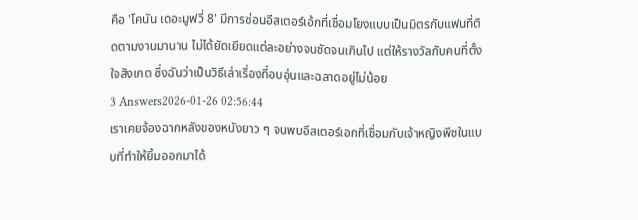คือ 'โคนัน เดอะมูฟวี่ 8' มีการซ่อนอีสเตอร์เอ้กที่เชื่อมโยงแบบเป็นมิตรกับแฟนที่ติดตามงานมานาน ไม่ได้ยัดเยียดแต่ละอย่างจนชัดจนเกินไป แต่ให้รางวัลกับคนที่ตั้งใจสังเกต ซึ่งฉันว่าเป็นวิธีเล่าเรื่องที่อบอุ่นและฉลาดอยู่ไม่น้อย
3 Answers2026-01-26 02:56:44
เราเคยจ้องฉากหลังของหนังยาว ๆ จนพบอีสเตอร์เอกที่เชื่อมกับเจ้าหญิงพีชในแบบที่ทำให้ยิ้มออกมาได้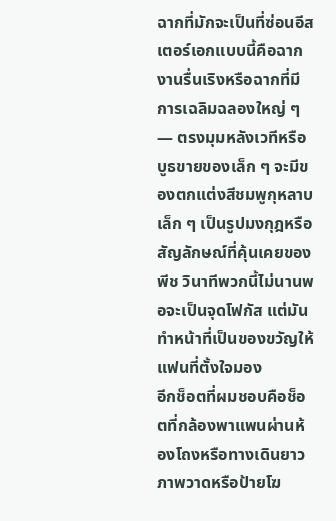ฉากที่มักจะเป็นที่ซ่อนอีสเตอร์เอกแบบนี้คือฉากงานรื่นเริงหรือฉากที่มีการเฉลิมฉลองใหญ่ ๆ — ตรงมุมหลังเวทีหรือบูธขายของเล็ก ๆ จะมีของตกแต่งสีชมพูกุหลาบเล็ก ๆ เป็นรูปมงกุฎหรือสัญลักษณ์ที่คุ้นเคยของพีช วินาทีพวกนี้ไม่นานพอจะเป็นจุดโฟกัส แต่มันทำหน้าที่เป็นของขวัญให้แฟนที่ตั้งใจมอง
อีกช็อตที่ผมชอบคือช็อตที่กล้องพาแพนผ่านห้องโถงหรือทางเดินยาว ภาพวาดหรือป้ายโฆ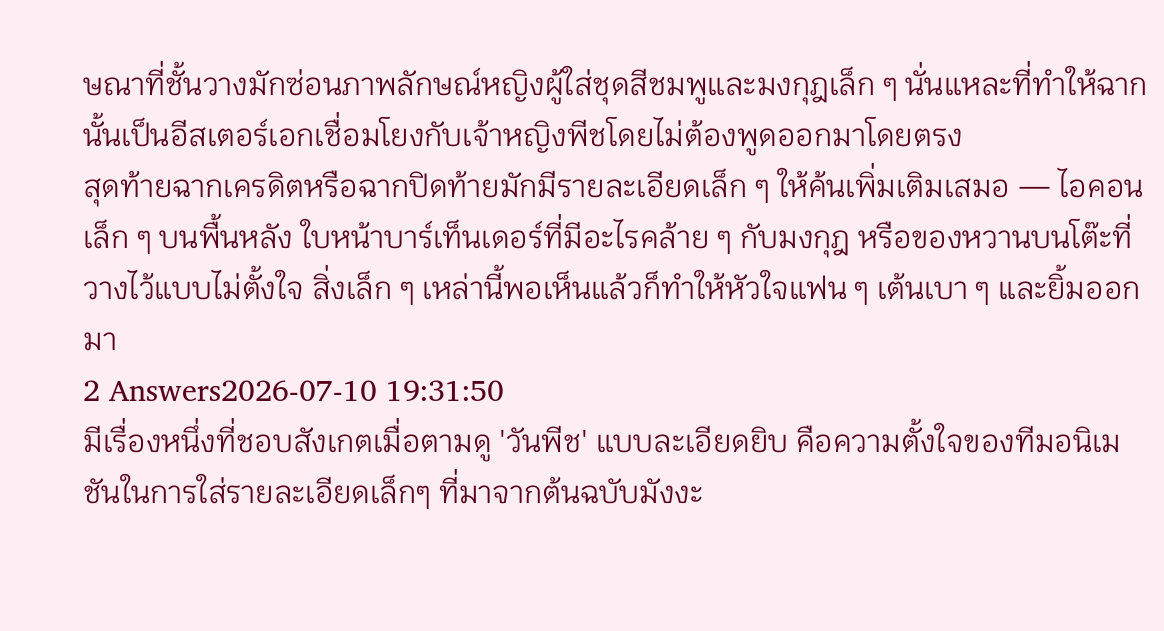ษณาที่ชั้นวางมักซ่อนภาพลักษณ์หญิงผู้ใส่ชุดสีชมพูและมงกุฎเล็ก ๆ นั่นแหละที่ทำให้ฉากนั้นเป็นอีสเตอร์เอกเชื่อมโยงกับเจ้าหญิงพีชโดยไม่ต้องพูดออกมาโดยตรง
สุดท้ายฉากเครดิตหรือฉากปิดท้ายมักมีรายละเอียดเล็ก ๆ ให้ค้นเพิ่มเติมเสมอ — ไอคอนเล็ก ๆ บนพื้นหลัง ใบหน้าบาร์เท็นเดอร์ที่มีอะไรคล้าย ๆ กับมงกุฎ หรือของหวานบนโต๊ะที่วางไว้แบบไม่ตั้งใจ สิ่งเล็ก ๆ เหล่านี้พอเห็นแล้วก็ทำให้หัวใจแฟน ๆ เต้นเบา ๆ และยิ้มออกมา
2 Answers2026-07-10 19:31:50
มีเรื่องหนึ่งที่ชอบสังเกตเมื่อตามดู 'วันพีช' แบบละเอียดยิบ คือความตั้งใจของทีมอนิเมชันในการใส่รายละเอียดเล็กๆ ที่มาจากต้นฉบับมังงะ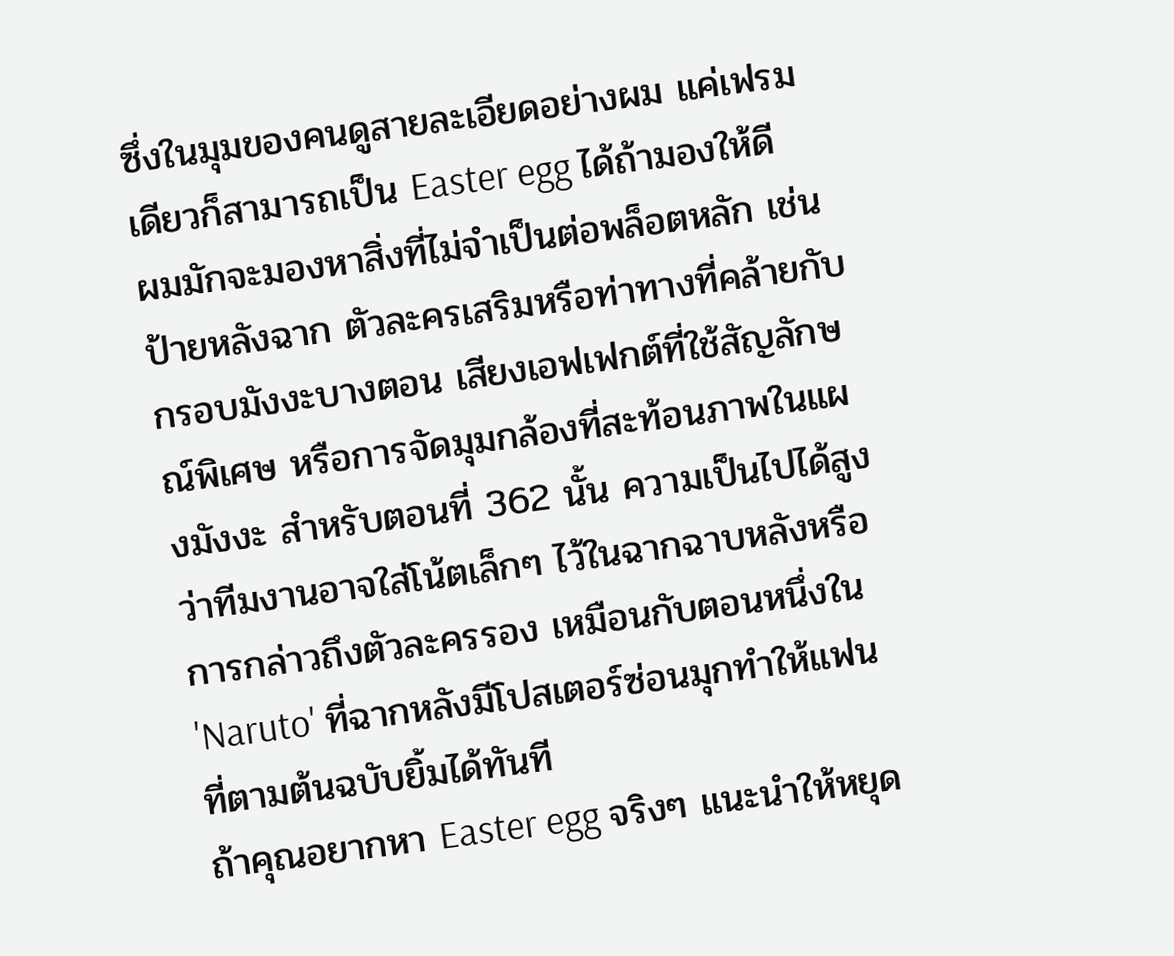ซึ่งในมุมของคนดูสายละเอียดอย่างผม แค่เฟรมเดียวก็สามารถเป็น Easter egg ได้ถ้ามองให้ดี
ผมมักจะมองหาสิ่งที่ไม่จำเป็นต่อพล็อตหลัก เช่น ป้ายหลังฉาก ตัวละครเสริมหรือท่าทางที่คล้ายกับกรอบมังงะบางตอน เสียงเอฟเฟกต์ที่ใช้สัญลักษณ์พิเศษ หรือการจัดมุมกล้องที่สะท้อนภาพในแผงมังงะ สำหรับตอนที่ 362 นั้น ความเป็นไปได้สูงว่าทีมงานอาจใส่โน้ตเล็กๆ ไว้ในฉากฉาบหลังหรือการกล่าวถึงตัวละครรอง เหมือนกับตอนหนึ่งใน 'Naruto' ที่ฉากหลังมีโปสเตอร์ซ่อนมุกทำให้แฟนที่ตามต้นฉบับยิ้มได้ทันที
ถ้าคุณอยากหา Easter egg จริงๆ แนะนำให้หยุด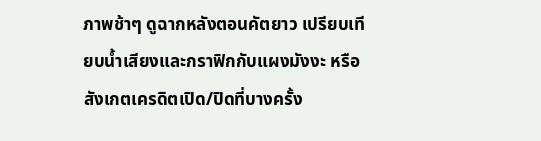ภาพช้าๆ ดูฉากหลังตอนคัตยาว เปรียบเทียบน้ำเสียงและกราฟิกกับแผงมังงะ หรือสังเกตเครดิตเปิด/ปิดที่บางครั้ง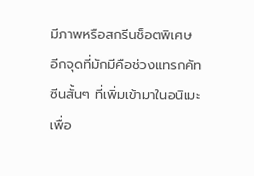มีภาพหรือสกรีนช็อตพิเศษ อีกจุดที่มักมีคือช่วงแทรกคัทซีนสั้นๆ ที่เพิ่มเข้ามาในอนิเมะเพื่อ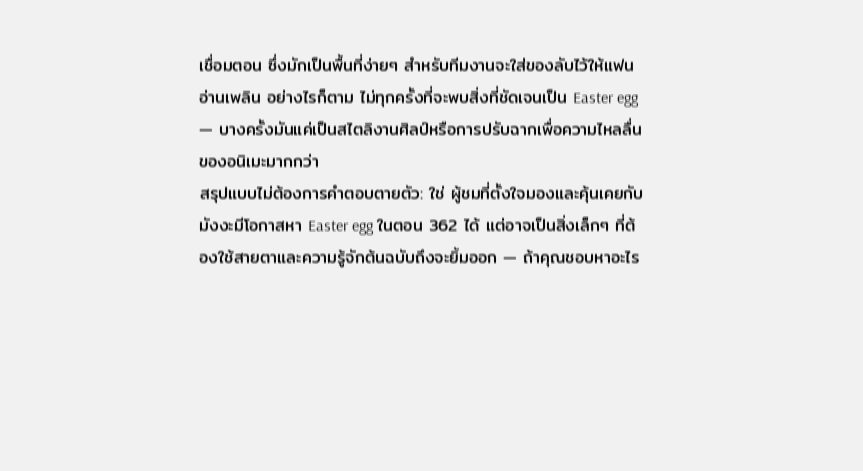เชื่อมตอน ซึ่งมักเป็นพื้นที่ง่ายๆ สำหรับทีมงานจะใส่ของลับไว้ให้แฟนอ่านเพลิน อย่างไรก็ตาม ไม่ทุกครั้งที่จะพบสิ่งที่ชัดเจนเป็น Easter egg — บางครั้งมันแค่เป็นสไตลิงานศิลป์หรือการปรับฉากเพื่อความไหลลื่นของอนิเมะมากกว่า
สรุปแบบไม่ต้องการคำตอบตายตัว: ใช่ ผู้ชมที่ตั้งใจมองและคุ้นเคยกับมังงะมีโอกาสหา Easter egg ในตอน 362 ได้ แต่อาจเป็นสิ่งเล็กๆ ที่ต้องใช้สายตาและความรู้จักต้นฉบับถึงจะยิ้มออก — ถ้าคุณชอบหาอะไร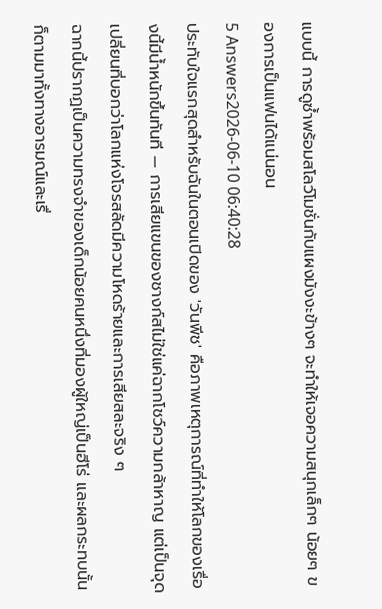แบบนี้ การดูซ้ำพร้อมสโลว์โมชั่นกับแผงมังงะข้างๆ จะทำให้เจอความสนุกเล็กๆ น้อยๆ ของการเป็นแฟนได้แน่นอน
5 Answers2026-06-10 06:40:28
ประทับใจแรกสุดสำหรับฉันในตอนเปิดของ 'วันพีช' คือภาพเหตุการณ์ที่ทำให้โลกของเรื่องนี้มีน้ำหนักขึ้นทันที — การเสียแขนของชางก์สไม่ใช่แค่ฉากโชว์ความกล้าหาญ แต่เป็นจุดเปลี่ยนที่บอกว่าโลกแห่งโจรสลัดมีความโหดร้ายและการเสียสละจริง ๆ
ฉากนี้ปรากฏเป็นความทรงจำของเด็กน้อยคนหนึ่งที่มองผู้ใหญ่เป็นฮีโร่ และผลกระทบนั้นก็ตามมาทั้งทางอารมณ์และเรื่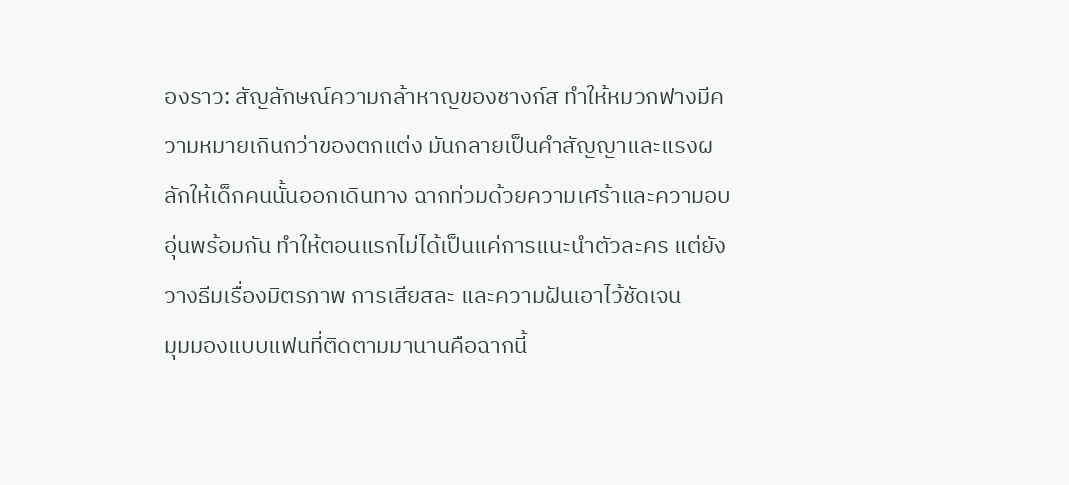องราว: สัญลักษณ์ความกล้าหาญของชางก์ส ทำให้หมวกฟางมีความหมายเกินกว่าของตกแต่ง มันกลายเป็นคำสัญญาและแรงผลักให้เด็กคนนั้นออกเดินทาง ฉากท่วมด้วยความเศร้าและความอบอุ่นพร้อมกัน ทำให้ตอนแรกไม่ได้เป็นแค่การแนะนำตัวละคร แต่ยังวางธีมเรื่องมิตรภาพ การเสียสละ และความฝันเอาไว้ชัดเจน
มุมมองแบบแฟนที่ติดตามมานานคือฉากนี้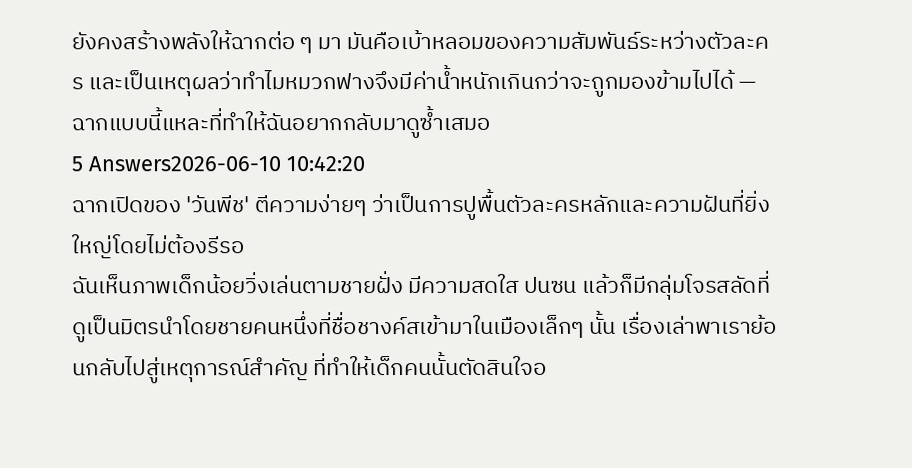ยังคงสร้างพลังให้ฉากต่อ ๆ มา มันคือเบ้าหลอมของความสัมพันธ์ระหว่างตัวละคร และเป็นเหตุผลว่าทำไมหมวกฟางจึงมีค่าน้ำหนักเกินกว่าจะถูกมองข้ามไปได้ — ฉากแบบนี้แหละที่ทำให้ฉันอยากกลับมาดูซ้ำเสมอ
5 Answers2026-06-10 10:42:20
ฉากเปิดของ 'วันพีช' ตีความง่ายๆ ว่าเป็นการปูพื้นตัวละครหลักและความฝันที่ยิ่งใหญ่โดยไม่ต้องรีรอ
ฉันเห็นภาพเด็กน้อยวิ่งเล่นตามชายฝั่ง มีความสดใส ปนซน แล้วก็มีกลุ่มโจรสลัดที่ดูเป็นมิตรนำโดยชายคนหนึ่งที่ชื่อชางค์สเข้ามาในเมืองเล็กๆ นั้น เรื่องเล่าพาเราย้อนกลับไปสู่เหตุการณ์สำคัญ ที่ทำให้เด็กคนนั้นตัดสินใจอ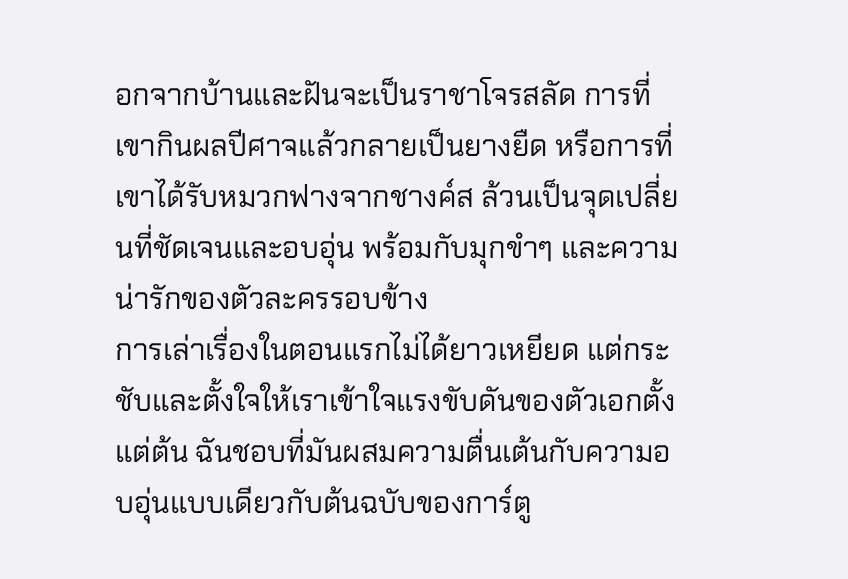อกจากบ้านและฝันจะเป็นราชาโจรสลัด การที่เขากินผลปีศาจแล้วกลายเป็นยางยืด หรือการที่เขาได้รับหมวกฟางจากชางค์ส ล้วนเป็นจุดเปลี่ยนที่ชัดเจนและอบอุ่น พร้อมกับมุกขำๆ และความน่ารักของตัวละครรอบข้าง
การเล่าเรื่องในตอนแรกไม่ได้ยาวเหยียด แต่กระชับและตั้งใจให้เราเข้าใจแรงขับดันของตัวเอกตั้งแต่ต้น ฉันชอบที่มันผสมความตื่นเต้นกับความอบอุ่นแบบเดียวกับต้นฉบับของการ์ตู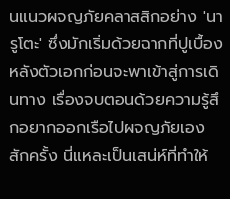นแนวผจญภัยคลาสสิกอย่าง 'นารูโตะ' ซึ่งมักเริ่มด้วยฉากที่ปูเบื้องหลังตัวเอกก่อนจะพาเข้าสู่การเดินทาง เรื่องจบตอนด้วยความรู้สึกอยากออกเรือไปผจญภัยเองสักครั้ง นี่แหละเป็นเสน่ห์ที่ทำให้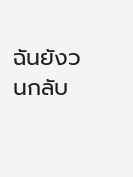ฉันยังวนกลับ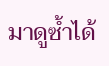มาดูซ้ำได้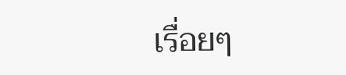เรื่อยๆ